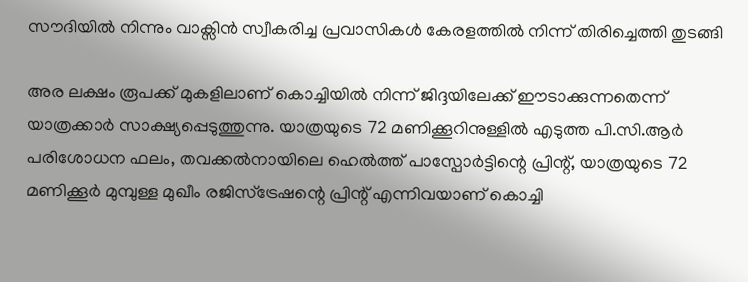സൗദിയില്‍ നിന്നും വാക്സിന്‍ സ്വീകരിച്ച പ്രവാസികള്‍ കേരളത്തില്‍ നിന്ന് തിരിച്ചെത്തി തുടങ്ങി

അര ലക്ഷം രൂപക്ക് മുകളിലാണ് കൊച്ചിയില്‍ നിന്ന് ജിദ്ദയിലേക്ക് ഈടാക്കുന്നതെന്ന് യാത്രക്കാര്‍ സാക്ഷ്യപ്പെടുത്തുന്നു. യാത്രയുടെ 72 മണിക്കൂറിനുള്ളില്‍ എടുത്ത പി.സി.ആര്‍ പരിശോധന ഫലം, തവക്കല്‍നായിലെ ഹെല്‍ത്ത് പാസ്പോര്‍ട്ടിന്റെ പ്രിന്റ്, യാത്രയുടെ 72 മണിക്കൂര്‍ മുമ്പുള്ള മുഖീം രജിസ്ട്രേഷന്റെ പ്രിന്റ് എന്നിവയാണ് കൊച്ചി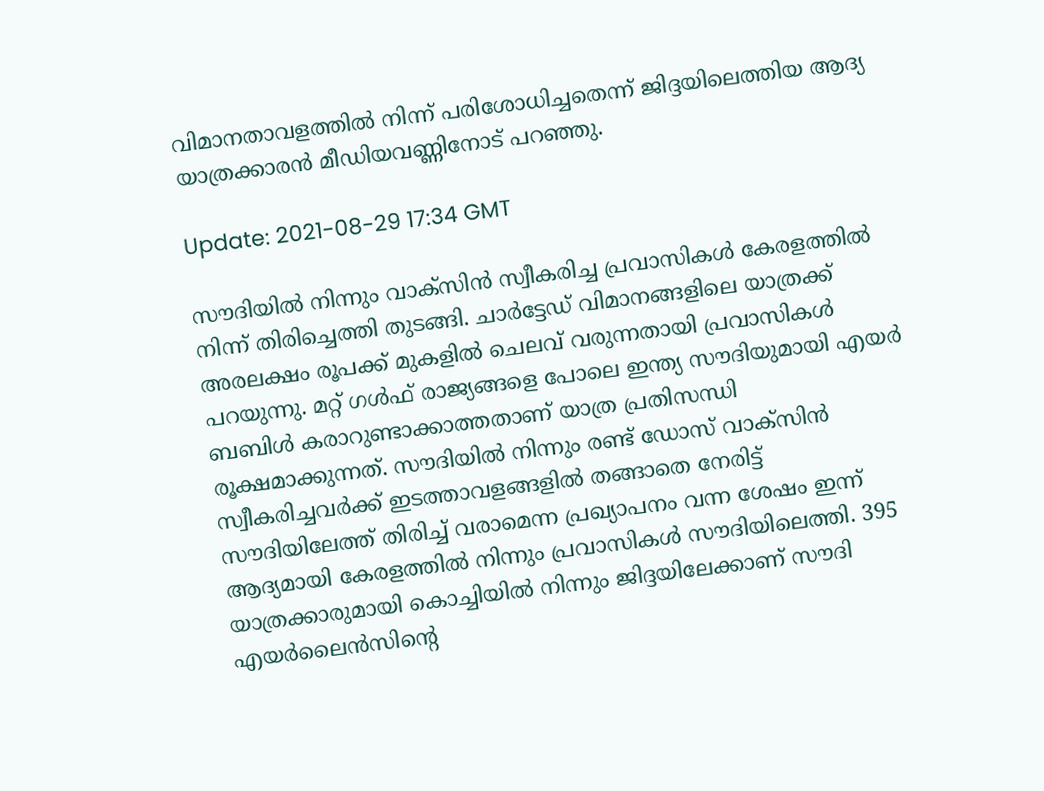വിമാനതാവളത്തില്‍ നിന്ന് പരിശോധിച്ചതെന്ന് ജിദ്ദയിലെത്തിയ ആദ്യ യാത്രക്കാരന്‍ മീഡിയവണ്ണിനോട് പറഞ്ഞു.

Update: 2021-08-29 17:34 GMT

സൗദിയില്‍ നിന്നും വാക്സിന്‍ സ്വീകരിച്ച പ്രവാസികള്‍ കേരളത്തില്‍ നിന്ന് തിരിച്ചെത്തി തുടങ്ങി. ചാര്‍ട്ടേഡ് വിമാനങ്ങളിലെ യാത്രക്ക് അരലക്ഷം രൂപക്ക് മുകളില്‍ ചെലവ് വരുന്നതായി പ്രവാസികള്‍ പറയുന്നു. മറ്റ് ഗള്‍ഫ് രാജ്യങ്ങളെ പോലെ ഇന്ത്യ സൗദിയുമായി എയര്‍ ബബിള്‍ കരാറുണ്ടാക്കാത്തതാണ് യാത്ര പ്രതിസന്ധി രൂക്ഷമാക്കുന്നത്. സൗദിയില്‍ നിന്നും രണ്ട് ഡോസ് വാക്സിന്‍ സ്വീകരിച്ചവര്‍ക്ക് ഇടത്താവളങ്ങളില്‍ തങ്ങാതെ നേരിട്ട് സൗദിയിലേത്ത് തിരിച്ച് വരാമെന്ന പ്രഖ്യാപനം വന്ന ശേഷം ഇന്ന് ആദ്യമായി കേരളത്തില്‍ നിന്നും പ്രവാസികള്‍ സൗദിയിലെത്തി. 395 യാത്രക്കാരുമായി കൊച്ചിയില്‍ നിന്നും ജിദ്ദയിലേക്കാണ് സൗദി എയര്‍ലൈന്‍സിന്റെ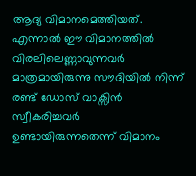ആദ്യ വിമാനമെത്തിയത്. എന്നാല്‍ ഈ വിമാനത്തില്‍ വിരലിലെണ്ണാവുന്നവര്‍ മാത്രമായിരുന്നു സൗദിയില്‍ നിന്ന് രണ്ട് ഡോസ് വാക്സിന്‍ സ്വീകരിച്ചവര്‍ ഉണ്ടായിരുന്നതെന്ന് വിമാനം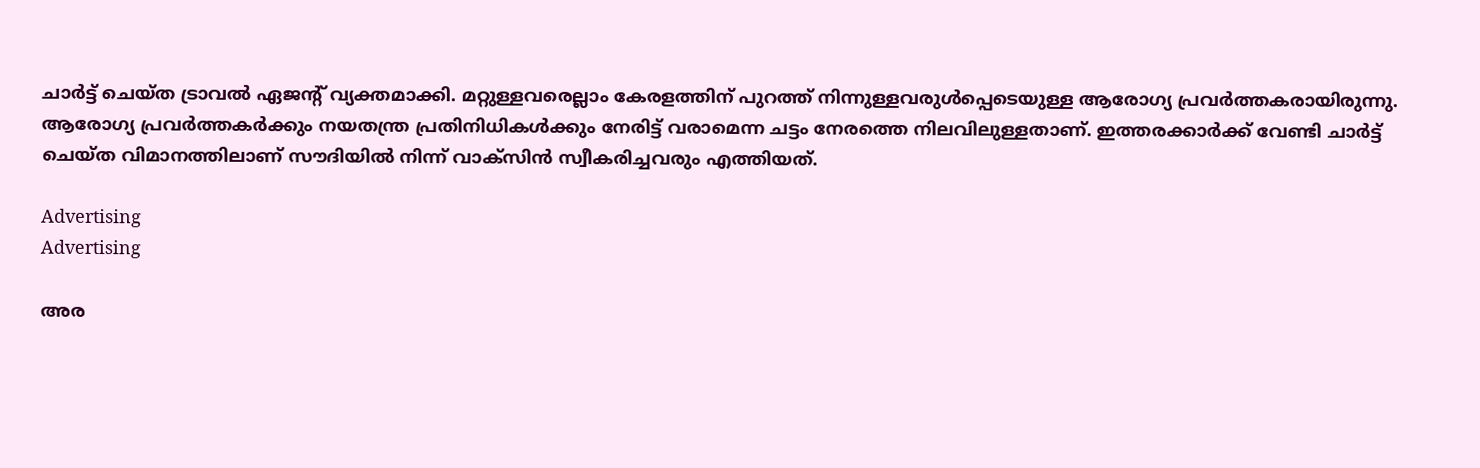ചാര്‍ട്ട് ചെയ്ത ട്രാവല്‍ ഏജന്റ് വ്യക്തമാക്കി. മറ്റുള്ളവരെല്ലാം കേരളത്തിന് പുറത്ത് നിന്നുള്ളവരുള്‍പ്പെടെയുള്ള ആരോഗ്യ പ്രവര്‍ത്തകരായിരുന്നു. ആരോഗ്യ പ്രവര്‍ത്തകര്‍ക്കും നയതന്ത്ര പ്രതിനിധികള്‍ക്കും നേരിട്ട് വരാമെന്ന ചട്ടം നേരത്തെ നിലവിലുള്ളതാണ്. ഇത്തരക്കാര്‍ക്ക് വേണ്ടി ചാര്‍ട്ട് ചെയ്ത വിമാനത്തിലാണ് സൗദിയില്‍ നിന്ന് വാക്സിന്‍ സ്വീകരിച്ചവരും എത്തിയത്.

Advertising
Advertising

അര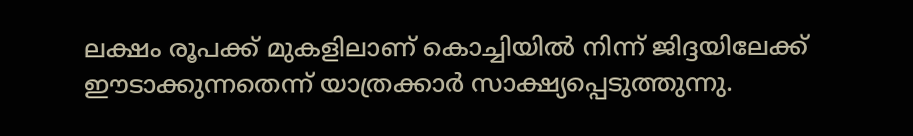ലക്ഷം രൂപക്ക് മുകളിലാണ് കൊച്ചിയില്‍ നിന്ന് ജിദ്ദയിലേക്ക് ഈടാക്കുന്നതെന്ന് യാത്രക്കാര്‍ സാക്ഷ്യപ്പെടുത്തുന്നു.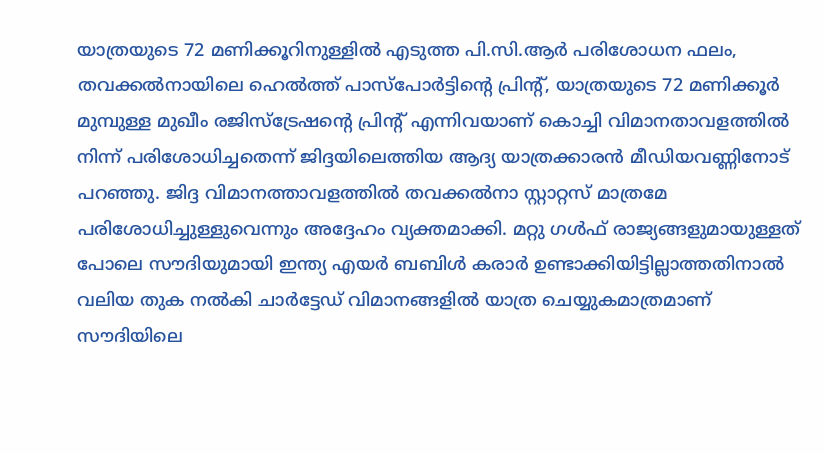യാത്രയുടെ 72 മണിക്കൂറിനുള്ളില്‍ എടുത്ത പി.സി.ആര്‍ പരിശോധന ഫലം, തവക്കല്‍നായിലെ ഹെല്‍ത്ത് പാസ്പോര്‍ട്ടിന്റെ പ്രിന്റ്, യാത്രയുടെ 72 മണിക്കൂര്‍ മുമ്പുള്ള മുഖീം രജിസ്ട്രേഷന്റെ പ്രിന്റ് എന്നിവയാണ് കൊച്ചി വിമാനതാവളത്തില്‍ നിന്ന് പരിശോധിച്ചതെന്ന് ജിദ്ദയിലെത്തിയ ആദ്യ യാത്രക്കാരന്‍ മീഡിയവണ്ണിനോട് പറഞ്ഞു. ജിദ്ദ വിമാനത്താവളത്തില്‍ തവക്കല്‍നാ സ്റ്റാറ്റസ് മാത്രമേ പരിശോധിച്ചുള്ളുവെന്നും അദ്ദേഹം വ്യക്തമാക്കി. മറ്റു ഗള്‍ഫ് രാജ്യങ്ങളുമായുള്ളത് പോലെ സൗദിയുമായി ഇന്ത്യ എയര്‍ ബബിള്‍ കരാര്‍ ഉണ്ടാക്കിയിട്ടില്ലാത്തതിനാല്‍ വലിയ തുക നല്‍കി ചാര്‍ട്ടേഡ് വിമാനങ്ങളില്‍ യാത്ര ചെയ്യുകമാത്രമാണ് സൗദിയിലെ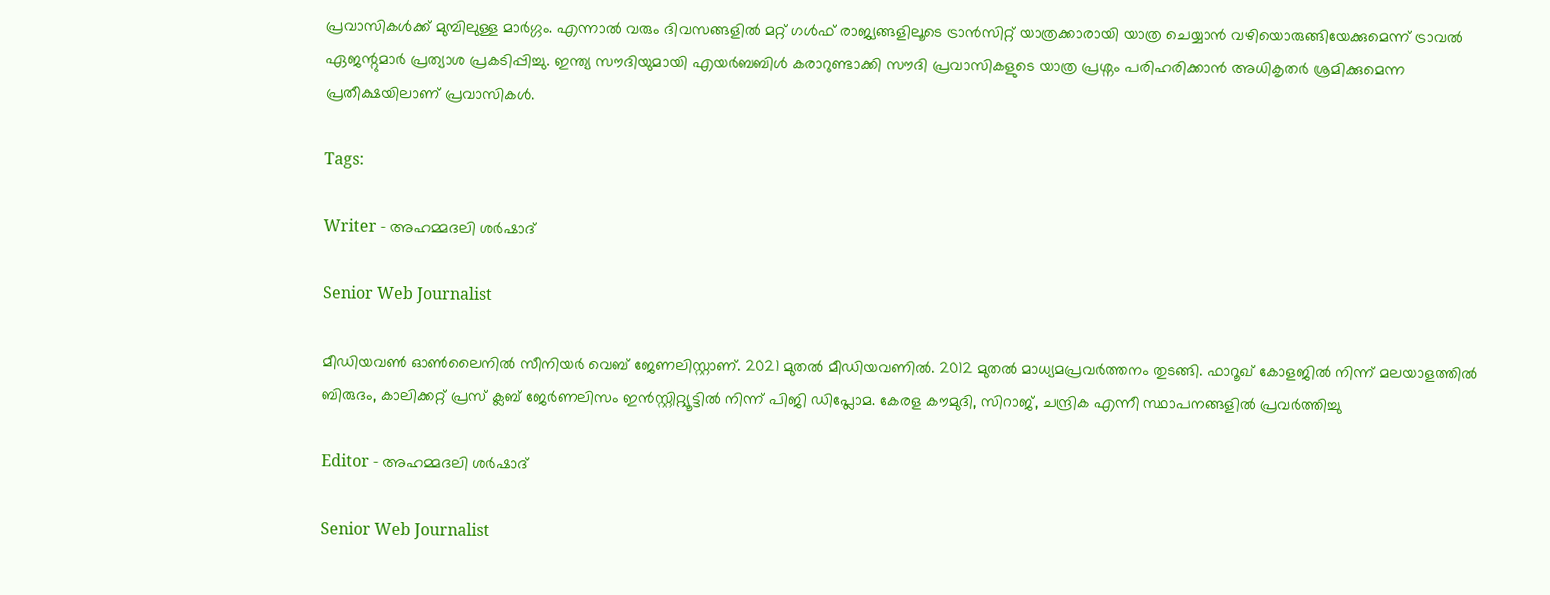പ്രവാസികള്‍ക്ക് മുമ്പിലുള്ള മാര്‍ഗ്ഗം. എന്നാല്‍ വരും ദിവസങ്ങളില്‍ മറ്റ് ഗള്‍ഫ് രാജ്യങ്ങളിലൂടെ ട്രാന്‍സിറ്റ് യാത്രക്കാരായി യാത്ര ചെയ്യാന്‍ വഴിയൊരുങ്ങിയേക്കുമെന്ന് ട്രാവല്‍ ഏജന്റുമാര്‍ പ്രത്യാശ പ്രകടിപ്പിച്ചു. ഇന്ത്യ സൗദിയുമായി എയര്‍ബബിള്‍ കരാറുണ്ടാക്കി സൗദി പ്രവാസികളുടെ യാത്ര പ്രശ്നം പരിഹരിക്കാന്‍ അധികൃതര്‍ ശ്രമിക്കുമെന്ന പ്രതീക്ഷയിലാണ് പ്രവാസികള്‍.

Tags:

Writer - അഹമ്മദലി ശര്‍ഷാദ്

Senior Web Journalist

മീഡിയവൺ ഓൺലൈനിൽ സീനിയർ വെബ് ജേണലിസ്റ്റാണ്. 2021 മുതൽ മീഡിയവണിൽ. 2012 മുതൽ മാധ്യമപ്രവർത്തനം തുടങ്ങി. ഫാറൂഖ് കോളജിൽ നിന്ന് മലയാളത്തിൽ ബിരുദം, കാലിക്കറ്റ് പ്രസ് ക്ലബ് ജേർണലിസം ഇൻസ്റ്റിറ്റ്യൂട്ടിൽ നിന്ന് പിജി ഡിപ്ലോമ. കേരള കൗമുദി, സിറാജ്, ചന്ദ്രിക എന്നീ സ്ഥാപനങ്ങളിൽ പ്രവർത്തിച്ചു

Editor - അഹമ്മദലി ശര്‍ഷാദ്

Senior Web Journalist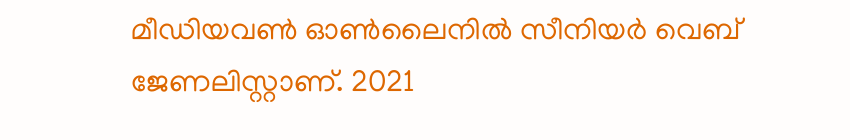മീഡിയവൺ ഓൺലൈനിൽ സീനിയർ വെബ് ജേണലിസ്റ്റാണ്. 2021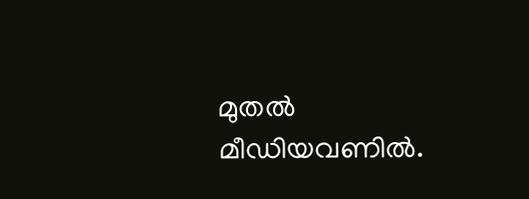മുതൽ മീഡിയവണിൽ.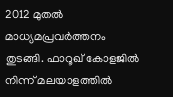2012 മുതൽ മാധ്യമപ്രവർത്തനം തുടങ്ങി. ഫാറൂഖ് കോളജിൽ നിന്ന് മലയാളത്തിൽ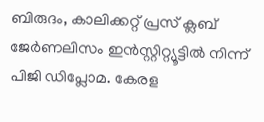ബിരുദം, കാലിക്കറ്റ് പ്രസ് ക്ലബ് ജേർണലിസം ഇൻസ്റ്റിറ്റ്യൂട്ടിൽ നിന്ന് പിജി ഡിപ്ലോമ. കേരള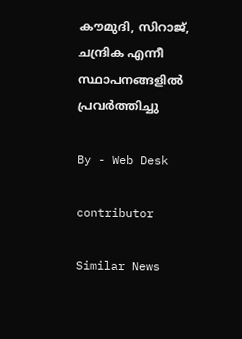കൗമുദി, സിറാജ്, ചന്ദ്രിക എന്നീ സ്ഥാപനങ്ങളിൽ പ്രവർത്തിച്ചു

By - Web Desk

contributor

Similar News